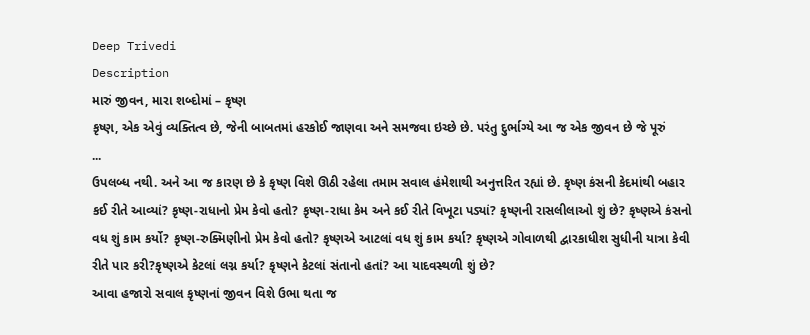Deep Trivedi
Description
મારું જીવન, મારા શબ્દોમાં – કૃષ્ણ
કૃષ્ણ, એક એવું વ્યક્તિત્વ છે, જેની બાબતમાં હરકોઈ જાણવા અને સમજવા ઇચ્છે છે. પરંતુ દુર્ભાગ્યે આ જ એક જીવન છે જે પૂરું
...
ઉપલબ્ધ નથી. અને આ જ કારણ છે કે કૃષ્ણ વિશે ઊઠી રહેલા તમામ સવાલ હંમેશાથી અનુત્તરિત રહ્યાં છે. કૃષ્ણ કંસની કેદમાંથી બહાર કઈ રીતે આવ્યાં? કૃષ્ણ-રાધાનો પ્રેમ કેવો હતો? કૃષ્ણ-રાધા કેમ અને કઈ રીતે વિખૂટા પડ્યાં? કૃષ્ણની રાસલીલાઓ શું છે? કૃષ્ણએ કંસનો વધ શું કામ કર્યો? કૃષ્ણ-રુક્મિણીનો પ્રેમ કેવો હતો? કૃષ્ણએ આટલાં વધ શું કામ કર્યા? કૃષ્ણએ ગોવાળથી દ્વારકાધીશ સુધીની યાત્રા કેવી રીતે પાર કરી?કૃષ્ણએ કેટલાં લગ્ન કર્યા? કૃષ્ણને કેટલાં સંતાનો હતાં? આ યાદવસ્થળી શું છે?
આવા હજારો સવાલ કૃષ્ણનાં જીવન વિશે ઉભા થતા જ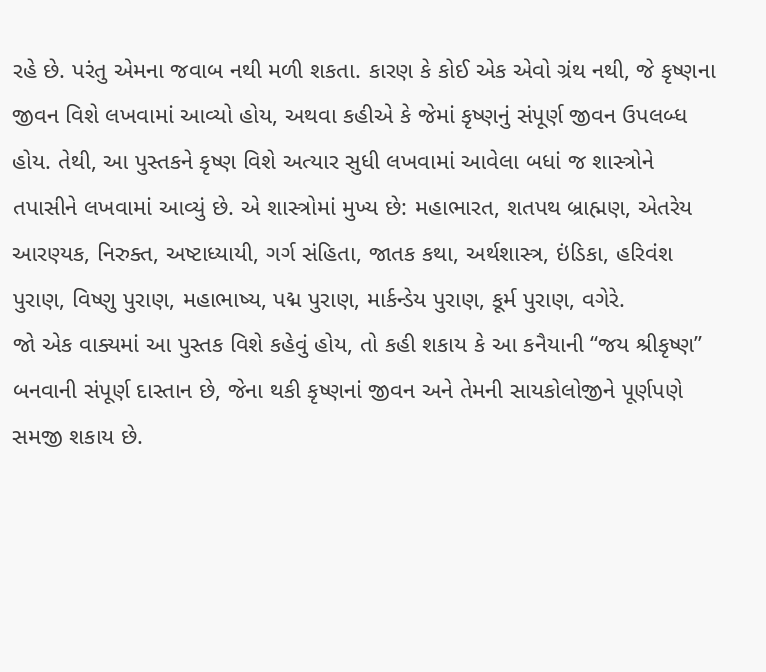રહે છે. પરંતુ એમના જવાબ નથી મળી શકતા. કારણ કે કોઈ એક એવો ગ્રંથ નથી, જે કૃષ્ણના જીવન વિશે લખવામાં આવ્યો હોય, અથવા કહીએ કે જેમાં કૃષ્ણનું સંપૂર્ણ જીવન ઉપલબ્ધ હોય. તેથી, આ પુસ્તકને કૃષ્ણ વિશે અત્યાર સુધી લખવામાં આવેલા બધાં જ શાસ્ત્રોને તપાસીને લખવામાં આવ્યું છે. એ શાસ્ત્રોમાં મુખ્ય છે: મહાભારત, શતપથ બ્રાહ્મણ, એતરેય આરણ્યક, નિરુક્ત, અષ્ટાધ્યાયી, ગર્ગ સંહિતા, જાતક કથા, અર્થશાસ્ત્ર, ઇંડિકા, હરિવંશ પુરાણ, વિષ્ણુ પુરાણ, મહાભાષ્ય, પદ્મ પુરાણ, માર્કન્ડેય પુરાણ, કૂર્મ પુરાણ, વગેરે.
જો એક વાક્યમાં આ પુસ્તક વિશે કહેવું હોય, તો કહી શકાય કે આ કનૈયાની ‘‘જય શ્રીકૃષ્ણ’’ બનવાની સંપૂર્ણ દાસ્તાન છે, જેના થકી કૃષ્ણનાં જીવન અને તેમની સાયકોલોજીને પૂર્ણપણે સમજી શકાય છે.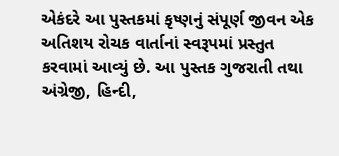એકંદરે આ પુસ્તકમાં કૃષ્ણનું સંપૂર્ણ જીવન એક અતિશય રોચક વાર્તાનાં સ્વરૂપમાં પ્રસ્તુત કરવામાં આવ્યું છે. આ પુસ્તક ગુજરાતી તથા અંગ્રેજી, હિન્દી,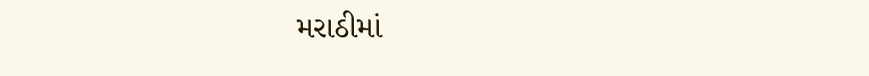મરાઠીમાં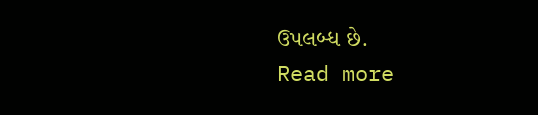ઉપલબ્ધ છે.
Read more